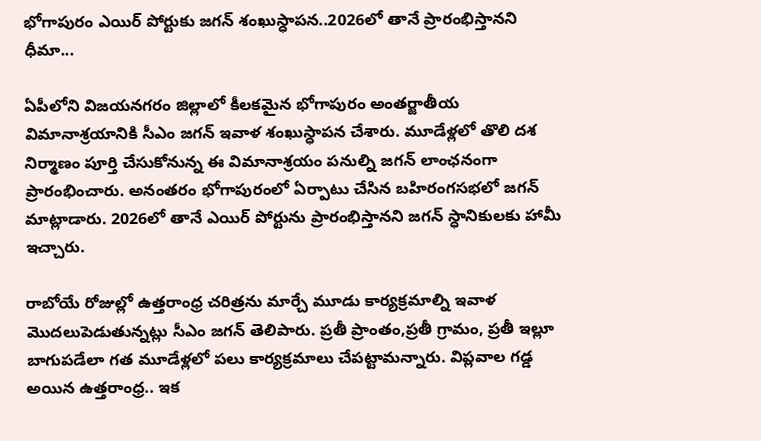భోగాపురం ఎయిర్ పోర్టుకు జగన్ శంఖుస్ధాపన..2026లో తానే ప్రారంభిస్తానని ధీమా...

ఏపీలోని విజయనగరం జిల్లాలో కీలకమైన భోగాపురం అంతర్జాతీయ విమానాశ్రయానికి సీఎం జగన్ ఇవాళ శంఖుస్ధాపన చేశారు. మూడేళ్లలో తొలి దశ నిర్మాణం పూర్తి చేసుకోనున్న ఈ విమానాశ్రయం పనుల్ని జగన్ లాంఛనంగా ప్రారంభించారు. అనంతరం భోగాపురంలో ఏర్పాటు చేసిన బహిరంగసభలో జగన్ మాట్లాడారు. 2026లో తానే ఎయిర్ పోర్టును ప్రారంభిస్తానని జగన్ స్ధానికులకు హామీ ఇచ్చారు.

రాబోయే రోజుల్లో ఉత్తరాంధ్ర చరిత్రను మార్చే మూడు కార్యక్రమాల్ని ఇవాళ మొదలుపెడుతున్నట్లు సీఎం జగన్ తెలిపారు. ప్రతీ ప్రాంతం,ప్రతీ గ్రామం, ప్రతీ ఇల్లూ బాగుపడేలా గత మూడేళ్లలో పలు కార్యక్రమాలు చేపట్టామన్నారు. విప్లవాల గడ్డ అయిన ఉత్తరాంధ్ర.. ఇక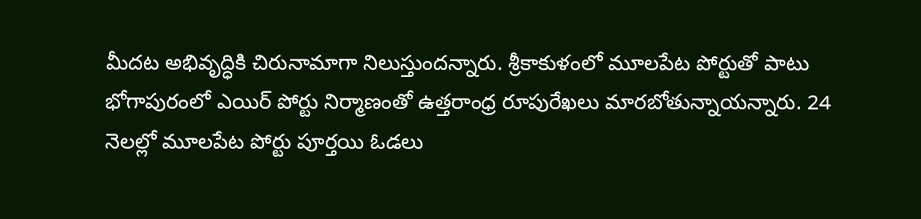మీదట అభివృద్ధికి చిరునామాగా నిలుస్తుందన్నారు. శ్రీకాకుళంలో మూలపేట పోర్టుతో పాటు భోగాపురంలో ఎయిర్ పోర్టు నిర్మాణంతో ఉత్తరాంధ్ర రూపురేఖలు మారబోతున్నాయన్నారు. 24 నెలల్లో మూలపేట పోర్టు పూర్తయి ఓడలు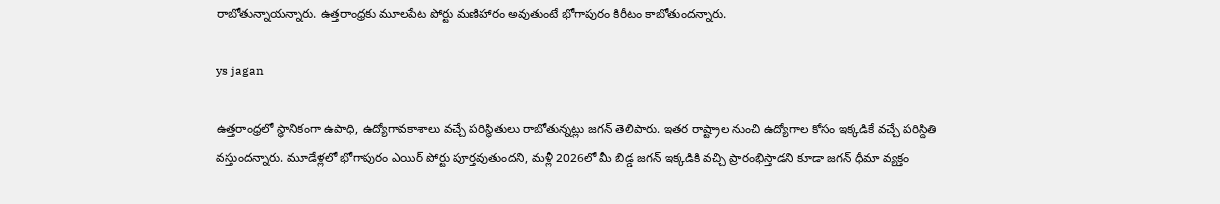రాబోతున్నాయన్నారు. ఉత్తరాంధ్రకు మూలపేట పోర్టు మణిహారం అవుతుంటే భోగాపురం కిరీటం కాబోతుందన్నారు.

ys jagan

ఉత్తరాంధ్రలో స్ధానికంగా ఉపాధి, ఉద్యోగావకాశాలు వచ్చే పరిస్ధితులు రాబోతున్నట్లు జగన్ తెలిపారు. ఇతర రాష్ట్రాల నుంచి ఉద్యోగాల కోసం ఇక్కడికే వచ్చే పరిస్దితి వస్తుందన్నారు. మూడేళ్లలో భోగాపురం ఎయిర్ పోర్టు పూర్తవుతుందని, మళ్లీ 2026లో మీ బిడ్డ జగన్ ఇక్కడికి వచ్చి ప్రారంభిస్తాడని కూడా జగన్ ధీమా వ్యక్తం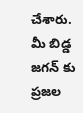చేశారు. మీ బిడ్డ జగన్ కు ప్రజల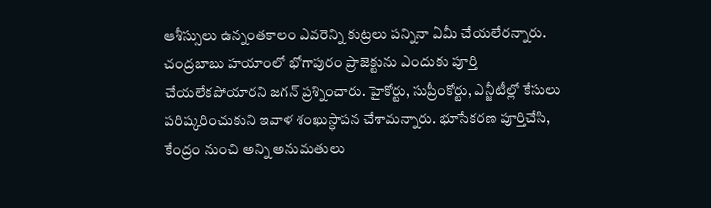ఆశీస్సులు ఉన్నంతకాలం ఎవరెన్ని కుట్రలు పన్నినా ఏమీ చేయలేరన్నారు. చంద్రబాబు హయాంలో భోగాపురం ప్రాజెక్టును ఎందుకు పూర్తి చేయలేకపోయారని జగన్ ప్రశ్నించారు. హైకోర్టు, సుప్రీంకోర్టు, ఎన్జీటీల్లో కేసులు పరిష్కరించుకుని ఇవాళ శంఖుస్ధాపన చేశామన్నారు. భూసేకరణ పూర్తిచేసి, కేంద్రం నుంచి అన్ని అనుమతులు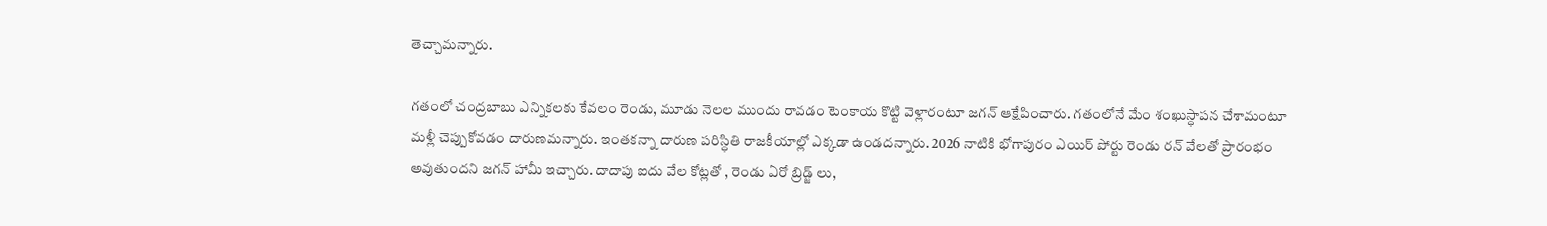తెచ్చామన్నారు.

గతంలో చంద్రబాబు ఎన్నికలకు కేవలం రెండు, మూడు నెలల ముందు రావడం టెంకాయ కొట్టి వెళ్లారంటూ జగన్ ఆక్షేపించారు. గతంలోనే మేం శంఖుస్ధాపన చేశామంటూ మళ్లీ చెప్పుకోవడం దారుణమన్నారు. ఇంతకన్నా దారుణ పరిస్ధితి రాజకీయాల్లో ఎక్కడా ఉండదన్నారు. 2026 నాటికి భోగాపురం ఎయిర్ పోర్టు రెండు రన్ వేలతో ప్రారంభం అవుతుందని జగన్ హామీ ఇచ్చారు. దాదాపు ఐదు వేల కోట్లతో , రెండు ఏరో బ్రిడ్జ్ లు,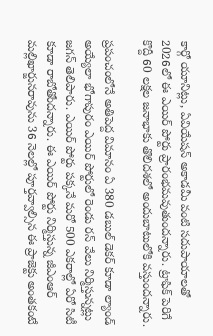కార్గో యూనిట్లు, ఏవియేషన్ అకాడమీ వంటి సదుపాయాలతో 2026లో ఈ ఎయిర్ పోర్టు ప్రారంభమవుతుందన్నారు. ట్రాఫిక్ పెరిగే కొద్దీ 60 లక్షల జనాభాకు తొలిదశలో అందుబాటులోకి వస్తుందన్నారు.

ప్రపంచంలోనే అతిపెద్ద విమానం ఏ 380 డబుల్ డెకర్ కూడా ల్యాండ్ అయ్యేలా భోగాపురం ఎయిర్ పోర్టులో రెండు రన్ వేలు నిర్మిస్తున్నట్లు జగన్ తెలిపారు. ఎయిర్ పోర్టు పక్కనే మరో 500 ఎకరాల్లో ఏరో సిటీ కూడా రాబోతోందన్నారు. ఈ ఎయిర్ పోర్టు నిర్మిస్తున్న జీఎంఆర్ మల్లిఖార్జునరావును 36 నెలల్లో పూర్తవ్వాల్సిన ఈ ప్రాజెక్టు అంతకంటే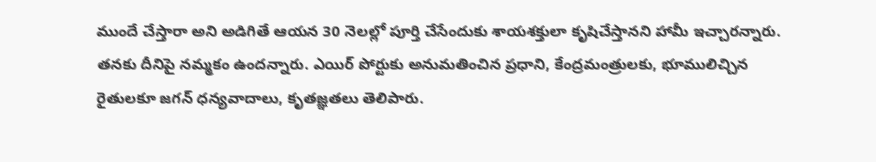ముందే చేస్తారా అని అడిగితే ఆయన 30 నెలల్లో పూర్తి చేసేందుకు శాయశక్తులా కృషిచేస్తానని హామీ ఇచ్చారన్నారు. తనకు దీనిపై నమ్మకం ఉందన్నారు. ఎయిర్ పోర్టుకు అనుమతించిన ప్రధాని, కేంద్రమంత్రులకు, భూములిచ్చిన రైతులకూ జగన్ ధన్యవాదాలు, కృతజ్ఞతలు తెలిపారు.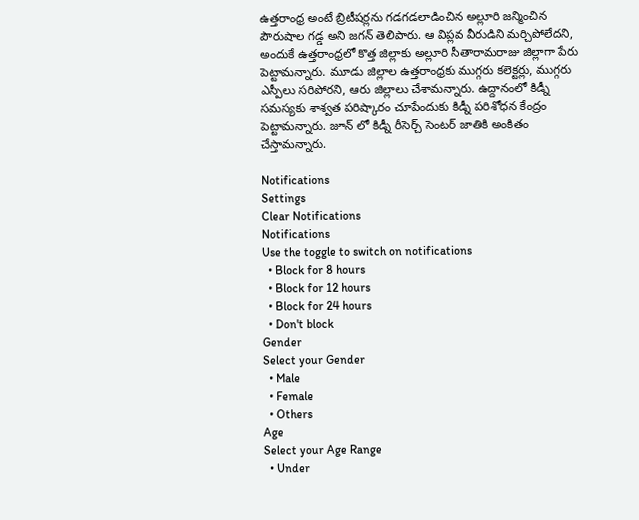ఉత్తరాంధ్ర అంటే బ్రిటీషర్లను గడగడలాడించిన అల్లూరి జన్మించిన పౌరుషాల గడ్డ అని జగన్ తెలిపారు. ఆ విప్లవ వీరుడిని మర్చిపోలేదని, అందుకే ఉత్తరాంధ్రలో కొత్త జిల్లాకు అల్లూరి సీతారామరాజు జిల్లాగా పేరు పెట్టామన్నారు. మూడు జిల్లాల ఉత్తరాంధ్రకు ముగ్గరు కలెక్టర్లు, ముగ్గరు ఎస్పీలు సరిపోరని, ఆరు జిల్లాలు చేశామన్నారు. ఉద్దానంలో కిడ్నీ సమస్యకు శాశ్వత పరిష్కారం చూపేందుకు కిడ్నీ పరిశోధన కేంద్రం పెట్టామన్నారు. జూన్ లో కిడ్నీ రీసెర్చ్ సెంటర్ జాతికి అంకితం చేస్తామన్నారు.

Notifications
Settings
Clear Notifications
Notifications
Use the toggle to switch on notifications
  • Block for 8 hours
  • Block for 12 hours
  • Block for 24 hours
  • Don't block
Gender
Select your Gender
  • Male
  • Female
  • Others
Age
Select your Age Range
  • Under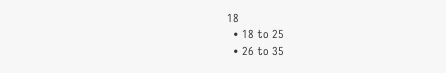18
  • 18 to 25
  • 26 to 35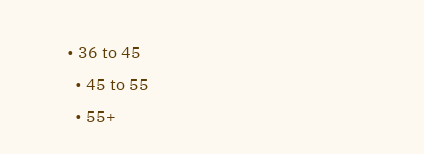• 36 to 45
  • 45 to 55
  • 55+